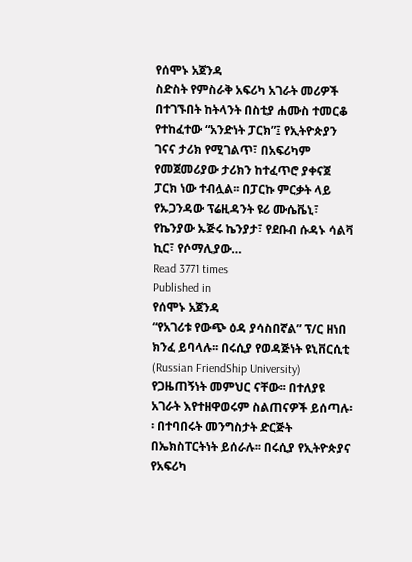የሰሞኑ አጀንዳ
ስድስት የምስራቅ አፍሪካ አገራት መሪዎች በተገኙበት ከትላንት በስቲያ ሐሙስ ተመርቆ የተከፈተው “አንድነት ፓርክ”፤ የኢትዮጵያን ገናና ታሪክ የሚገልጥ፣ በአፍሪካም የመጀመሪያው ታሪክን ከተፈጥሮ ያቀናጀ ፓርክ ነው ተብሏል፡፡ በፓርኩ ምርቃት ላይ የኡጋንዳው ፕሬዚዳንት ዩሪ ሙሴቬኒ፣ የኬንያው ኡጅሩ ኬንያታ፣ የደቡብ ሱዳኑ ሳልቫ ኪር፣ የሶማሊያው…
Read 3771 times
Published in
የሰሞኑ አጀንዳ
“የአገሪቱ የውጭ ዕዳ ያሳስበኛል” ፕ/ር ዘነበ ክንፈ ይባላሉ፡፡ በሩሲያ የወዳጅነት ዩኒቨርሲቲ (Russian FriendShip University) የጋዜጠኝነት መምህር ናቸው፡፡ በተለያዩ አገራት እየተዘዋወሩም ስልጠናዎች ይሰጣሉ፡፡ በተባበሩት መንግስታት ድርጅት በኤክስፐርትነት ይሰራሉ፡፡ በሩሲያ የኢትዮጵያና የአፍሪካ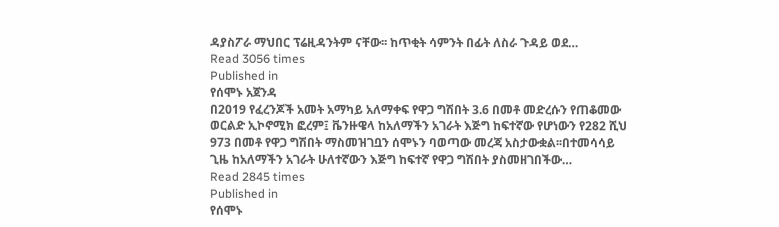ዳያስፖራ ማህበር ፕሬዚዳንትም ናቸው፡፡ ከጥቂት ሳምንት በፊት ለስራ ጉዳይ ወደ…
Read 3056 times
Published in
የሰሞኑ አጀንዳ
በ2019 የፈረንጆች አመት አማካይ አለማቀፍ የዋጋ ግሽበት 3.6 በመቶ መድረሱን የጠቆመው ወርልድ ኢኮኖሚክ ፎረም፤ ቬንዙዌላ ከአለማችን አገራት እጅግ ከፍተኛው የሆነውን የ282 ሺህ 973 በመቶ የዋጋ ግሽበት ማስመዝገቧን ሰሞኑን ባወጣው መረጃ አስታውቋል፡፡በተመሳሳይ ጊዜ ከአለማችን አገራት ሁለተኛውን እጅግ ከፍተኛ የዋጋ ግሽበት ያስመዘገበችው…
Read 2845 times
Published in
የሰሞኑ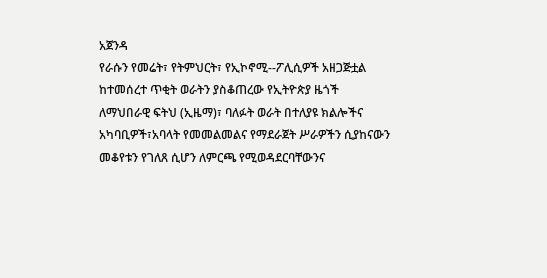አጀንዳ
የራሱን የመሬት፣ የትምህርት፣ የኢኮኖሚ--ፖሊሲዎች አዘጋጅቷል ከተመሰረተ ጥቂት ወራትን ያስቆጠረው የኢትዮጵያ ዜጎች ለማህበራዊ ፍትህ (ኢዜማ)፣ ባለፉት ወራት በተለያዩ ክልሎችና አካባቢዎች፣አባላት የመመልመልና የማደራጀት ሥራዎችን ሲያከናውን መቆየቱን የገለጸ ሲሆን ለምርጫ የሚወዳደርባቸውንና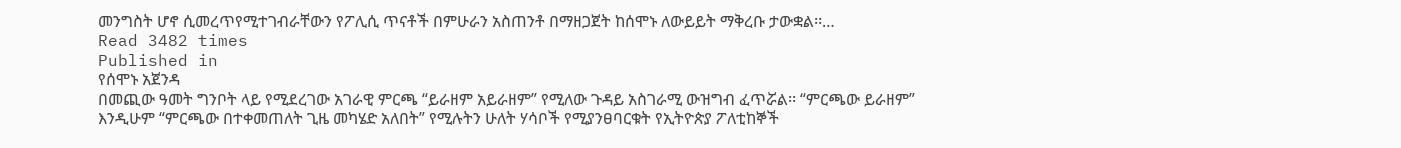መንግስት ሆኖ ሲመረጥየሚተገብራቸውን የፖሊሲ ጥናቶች በምሁራን አስጠንቶ በማዘጋጀት ከሰሞኑ ለውይይት ማቅረቡ ታውቋል፡፡…
Read 3482 times
Published in
የሰሞኑ አጀንዳ
በመጪው ዓመት ግንቦት ላይ የሚደረገው አገራዊ ምርጫ “ይራዘም አይራዘም” የሚለው ጉዳይ አስገራሚ ውዝግብ ፈጥሯል፡፡ “ምርጫው ይራዘም” እንዲሁም “ምርጫው በተቀመጠለት ጊዜ መካሄድ አለበት” የሚሉትን ሁለት ሃሳቦች የሚያንፀባርቁት የኢትዮጵያ ፖለቲከኞች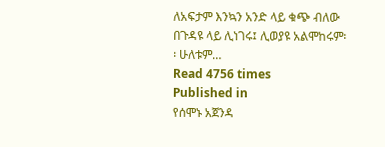ለአፍታም እንኳን አንድ ላይ ቁጭ ብለው በጉዳዩ ላይ ሊነገሩ፤ ሊወያዩ አልሞከሩም፡፡ ሁለቱም…
Read 4756 times
Published in
የሰሞኑ አጀንዳ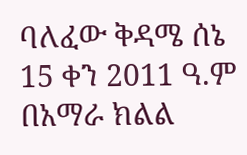ባለፈው ቅዳሜ ሰኔ 15 ቀን 2011 ዓ.ም በአማራ ክልል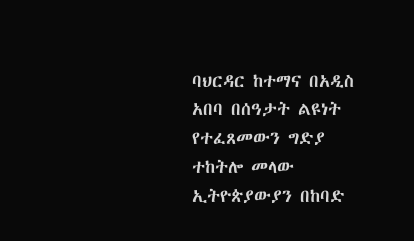ባህርዳር ከተማና በአዲስ አበባ በሰዓታት ልዩነት የተፈጸመውን ግድያ ተከትሎ መላው ኢትዮጵያውያን በከባድ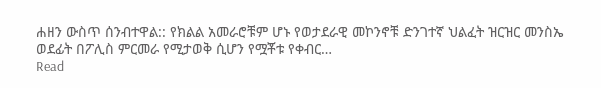ሐዘን ውስጥ ሰንብተዋል:: የክልል አመራሮቹም ሆኑ የወታደራዊ መኮንኖቹ ድንገተኛ ህልፈት ዝርዝር መንስኤ ወደፊት በፖሊስ ምርመራ የሚታወቅ ሲሆን የሟቾቱ የቀብር…
Read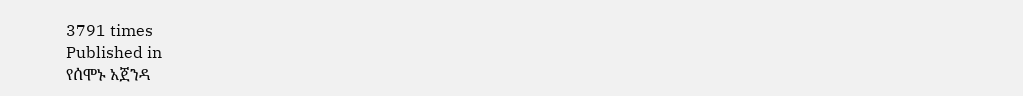3791 times
Published in
የሰሞኑ አጀንዳ